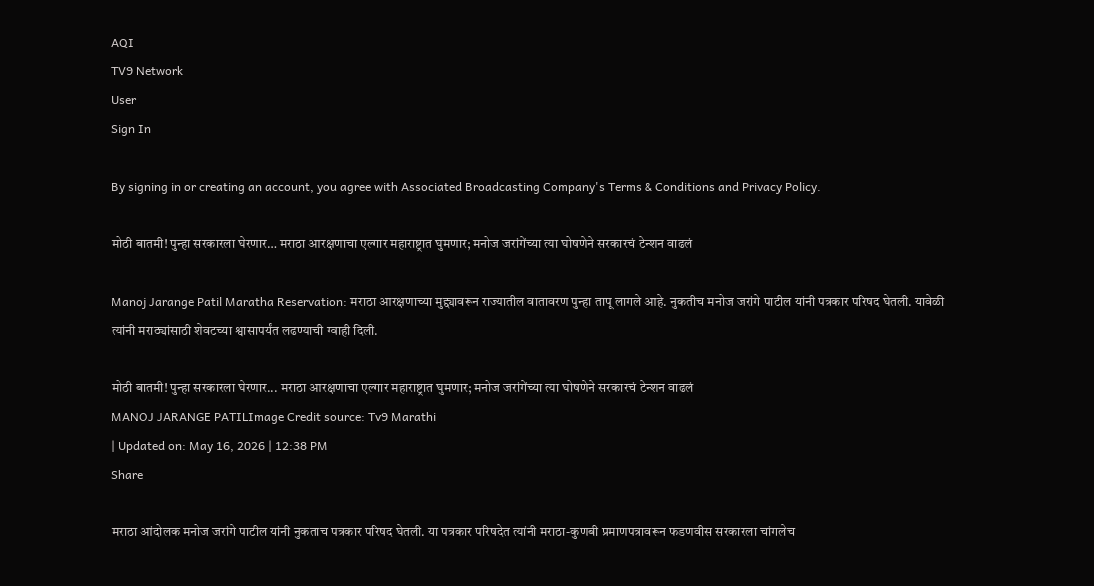AQI
TV9 Network
User
Sign In

By signing in or creating an account, you agree with Associated Broadcasting Company's Terms & Conditions and Privacy Policy.

मोठी बातमी! पुन्हा सरकारला घेरणार… मराठा आरक्षणाचा एल्गार महाराष्ट्रात घुमणार; मनोज जरांगेंच्या त्या घोषणेने सरकारचं टेन्शन वाढलं

Manoj Jarange Patil Maratha Reservation: मराठा आरक्षणाच्या मुद्द्यावरून राज्यातील वातावरण पुन्हा तापू लागले आहे. नुकतीच मनोज जरांगे पाटील यांनी पत्रकार परिषद घेतली. यावेळी त्यांनी मराठ्यांसाठी शेवटच्या श्वासापर्यंत लढण्याची ग्वाही दिली.

मोठी बातमी! पुन्हा सरकारला घेरणार... मराठा आरक्षणाचा एल्गार महाराष्ट्रात घुमणार; मनोज जरांगेंच्या त्या घोषणेने सरकारचं टेन्शन वाढलं
MANOJ JARANGE PATILImage Credit source: Tv9 Marathi
| Updated on: May 16, 2026 | 12:38 PM
Share

मराठा आंदोलक मनोज जरांगे पाटील यांनी नुकताच पत्रकार परिषद घेतली. या पत्रकार परिषदेत त्यांनी मराठा-कुणबी प्रमाणपत्रावरून फडणवीस सरकारला चांगलेच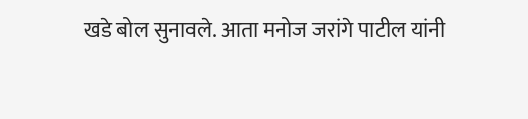खडे बोल सुनावले. आता मनोज जरांगे पाटील यांनी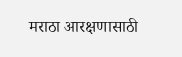मराठा आरक्षणासाठी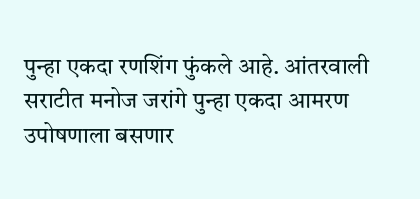पुन्हा एकदा रणशिंग फुंकले आहे. आंतरवाली सराटीत मनोज जरांगे पुन्हा एकदा आमरण उपोषणाला बसणार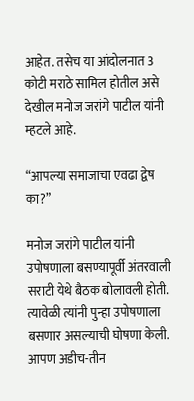आहेत. तसेच या आंदोलनात 3 कोटी मराठे सामिल होतील असे देखील मनोज जरांगे पाटील यांनी म्हटले आहे.

“आपल्या समाजाचा एवढा द्वेष का?”

मनोज जरांगे पाटील यांनी उपोषणाला बसण्यापूर्वी अंतरवाली सराटी येथे बैठक बोलावली होती. त्यावेळी त्यांनी पुन्हा उपोषणाला बसणार असल्याची घोषणा केली. आपण अडीच-तीन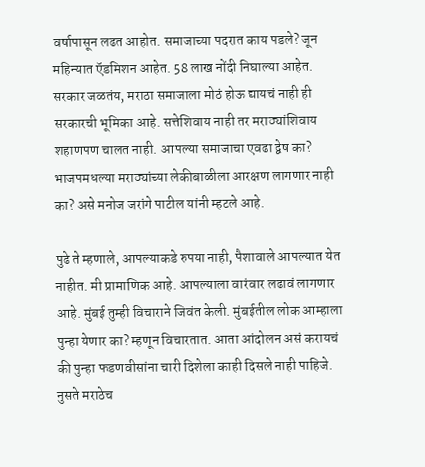वर्षापासून लढत आहोत. समाजाच्या पदरात काय पडले? जून महिन्यात ऍडमिशन आहेत. 58 लाख नोंदी निघाल्या आहेत. सरकार जळतंय, मराठा समाजाला मोठं होऊ द्यायचं नाही ही सरकारची भूमिका आहे. सत्तेशिवाय नाही तर मराठ्यांशिवाय शहाणपण चालत नाही. आपल्या समाजाचा एवढा द्वेष का? भाजपमधल्या मराठ्यांच्या लेकीबाळीला आरक्षण लागणार नाही का? असे मनोज जरांगे पाटील यांनी म्हटले आहे.

पुढे ते म्हणाले, आपल्याकडे रुपया नाही, पैशावाले आपल्यात येत नाहीत. मी प्रामाणिक आहे. आपल्याला वारंवार लढावं लागणार आहे. मुंबई तुम्ही विचाराने जिवंत केली. मुंबईतील लोक आम्हाला पुन्हा येणार का? म्हणून विचारतात. आता आंदोलन असं करायचं की पुन्हा फडणवीसांना चारी दिशेला काही दिसले नाही पाहिजे. नुसते मराठेच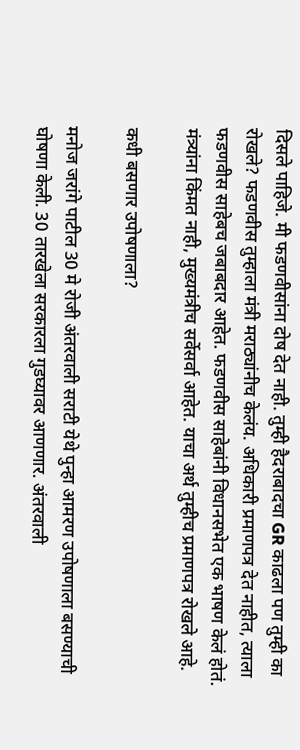दिसले पाहिजे. मी फडणवीसांना दोष देत नाही. तुम्ही हैदराबादचा GR काढला पण तुम्ही का रोखले? फडणवीस तुम्हाला मंत्री मराठ्यांनीच केलंय. अधिकारी प्रमाणपत्र देत नाहीत, त्याला फडणवीस साहेबच जबाबदार आहेत. फडणवीस साहेबांनी विधानसभेत एक भाषण केलं होतं. मंत्र्यांना किंमत नाही, मुख्यमंत्रीच सर्वेसर्वा आहेत. याचा अर्थ तुम्हीच प्रमाणपत्र रोखले आहे.

कधी बसणार उपोषणाला?

मनोज जरांगे पाटील 30 मे रोजी अंतरवाली सराटी येथे पुन्हा आमरण उपोषणाला बसण्याची घोषणा केली. 30 तारखेला सरकारला गुडघ्यावर आणणार. अंतरवाली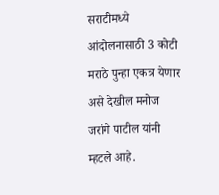सराटीमध्ये आंदोलनासाठी 3 कोटी मराठे पुन्हा एकत्र येणार असे देखील मनोज जरांगे पाटील यांनी म्हटले आहे.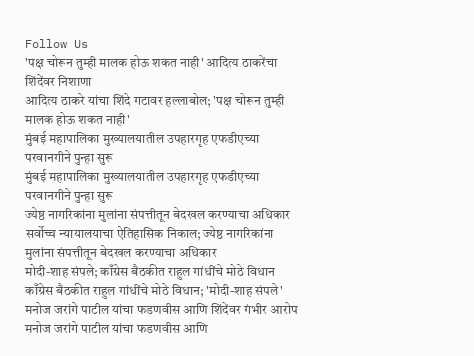Follow Us
'पक्ष चोरून तुम्ही मालक होऊ शकत नाही' आदित्य ठाकरेंचा शिंदेंवर निशाणा
आदित्य ठाकरे यांचा शिंदे गटावर हल्लाबोल; 'पक्ष चोरून तुम्ही मालक होऊ शकत नाही'
मुंबई महापालिका मुख्यालयातील उपहारगृह एफडीएच्या परवानगीने पुन्हा सुरू
मुंबई महापालिका मुख्यालयातील उपहारगृह एफडीएच्या परवानगीने पुन्हा सुरू
ज्येष्ठ नागरिकांना मुलांना संपत्तीतून बेदखल करण्याचा अधिकार
सर्वोच्च न्यायालयाचा ऐतिहासिक निकाल; ज्येष्ठ नागरिकांना मुलांना संपत्तीतून बेदखल करण्याचा अधिकार
मोदी-शाह संपले; काँग्रेस बैठकीत राहुल गांधींचे मोठे विधान
काँग्रेस बैठकीत राहुल गांधींचे मोठे विधान; 'मोदी-शाह संपले'
मनोज जरांगे पाटील यांचा फडणवीस आणि शिंदेंवर गंभीर आरोप
मनोज जरांगे पाटील यांचा फडणवीस आणि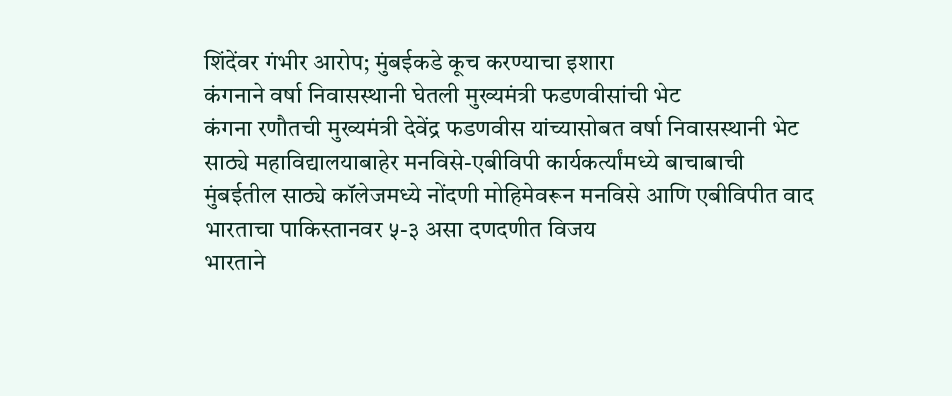शिंदेंवर गंभीर आरोप; मुंबईकडे कूच करण्याचा इशारा
कंगनाने वर्षा निवासस्थानी घेतली मुख्यमंत्री फडणवीसांची भेट
कंगना रणौतची मुख्यमंत्री देवेंद्र फडणवीस यांच्यासोबत वर्षा निवासस्थानी भेट
साठ्ये महाविद्यालयाबाहेर मनविसे-एबीविपी कार्यकर्त्यांमध्ये बाचाबाची
मुंबईतील साठ्ये कॉलेजमध्ये नोंदणी मोहिमेवरून मनविसे आणि एबीविपीत वाद
भारताचा पाकिस्तानवर ५-३ असा दणदणीत विजय
भारताने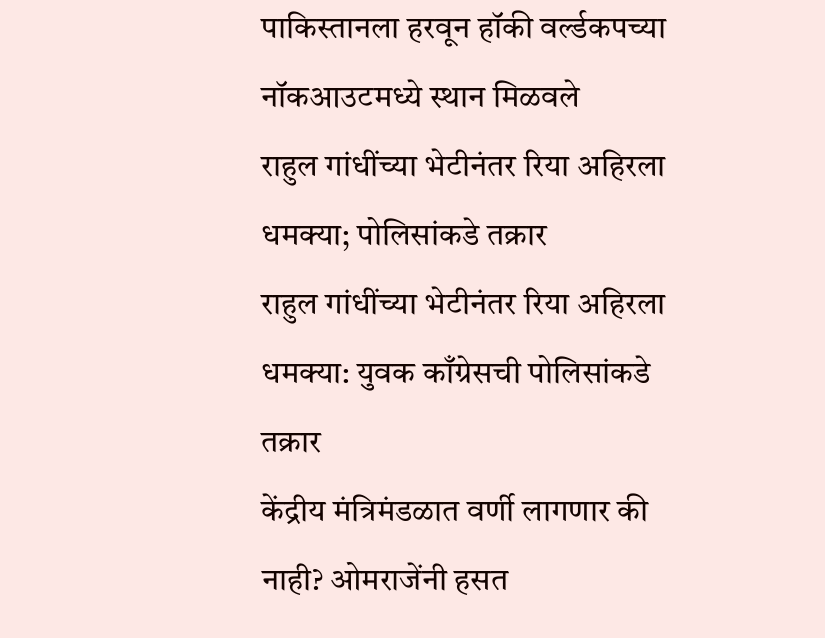पाकिस्तानला हरवून हॉकी वर्ल्डकपच्या नॉकआउटमध्ये स्थान मिळवले
राहुल गांधींच्या भेटीनंतर रिया अहिरला धमक्या; पोलिसांकडे तक्रार
राहुल गांधींच्या भेटीनंतर रिया अहिरला धमक्या: युवक काँग्रेसची पोलिसांकडे तक्रार
केंद्रीय मंत्रिमंडळात वर्णी लागणार की नाही? ओमराजेंनी हसत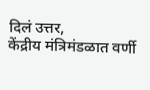दिलं उत्तर,
केंद्रीय मंत्रिमंडळात वर्णी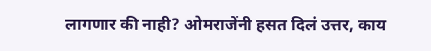लागणार की नाही? ओमराजेंनी हसत दिलं उत्तर, काय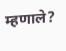म्हणाले?